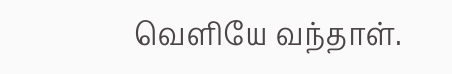வெளியே வந்தாள்.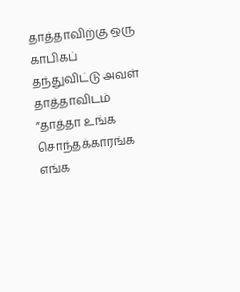தாத்தாவிற்கு ஒரு காபிகப் தந்துவிட்டு அவள் தாத்தாவிடம்
”தாத்தா உங்க சொந்தக்காரங்க எங்க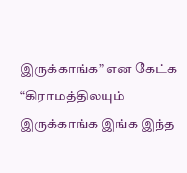இருக்காங்க” என கேட்க
“கிராமத்திலயும் இருக்காங்க இங்க இந்த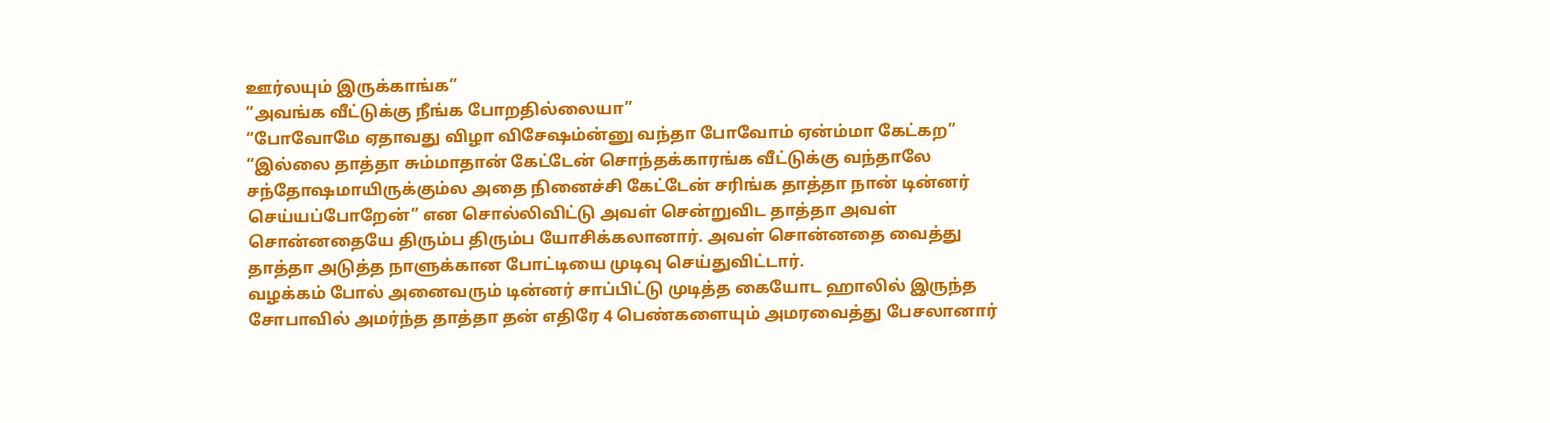ஊர்லயும் இருக்காங்க”
“அவங்க வீட்டுக்கு நீங்க போறதில்லையா”
“போவோமே ஏதாவது விழா விசேஷம்ன்னு வந்தா போவோம் ஏன்ம்மா கேட்கற”
“இல்லை தாத்தா சும்மாதான் கேட்டேன் சொந்தக்காரங்க வீட்டுக்கு வந்தாலே சந்தோஷமாயிருக்கும்ல அதை நினைச்சி கேட்டேன் சரிங்க தாத்தா நான் டின்னர் செய்யப்போறேன்” என சொல்லிவிட்டு அவள் சென்றுவிட தாத்தா அவள் சொன்னதையே திரும்ப திரும்ப யோசிக்கலானார். அவள் சொன்னதை வைத்து தாத்தா அடுத்த நாளுக்கான போட்டியை முடிவு செய்துவிட்டார்.
வழக்கம் போல் அனைவரும் டின்னர் சாப்பிட்டு முடித்த கையோட ஹாலில் இருந்த சோபாவில் அமர்ந்த தாத்தா தன் எதிரே 4 பெண்களையும் அமரவைத்து பேசலானார்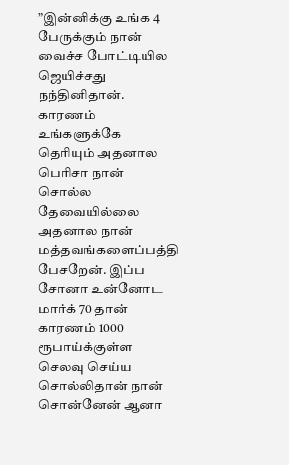”இன்னிக்கு உங்க 4 பேருக்கும் நான் வைச்ச போட்டியில ஜெயிச்சது நந்தினிதான். காரணம் உங்களுக்கே தெரியும் அதனால பெரிசா நான் சொல்ல தேவையில்லை அதனால நான் மத்தவங்களைப்பத்தி பேசறேன். இப்ப சோனா உன்னோட மார்க் 70 தான் காரணம் 1000 ரூபாய்க்குள்ள செலவு செய்ய சொல்லிதான் நான் சொன்னேன் ஆனா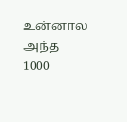உன்னால அந்த 1000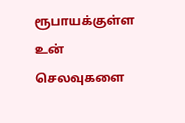ரூபாயக்குள்ள உன் செலவுகளை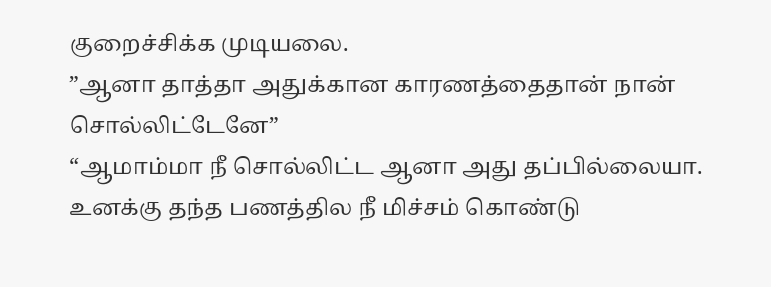குறைச்சிக்க முடியலை.
”ஆனா தாத்தா அதுக்கான காரணத்தைதான் நான் சொல்லிட்டேனே”
“ஆமாம்மா நீ சொல்லிட்ட ஆனா அது தப்பில்லையா. உனக்கு தந்த பணத்தில நீ மிச்சம் கொண்டு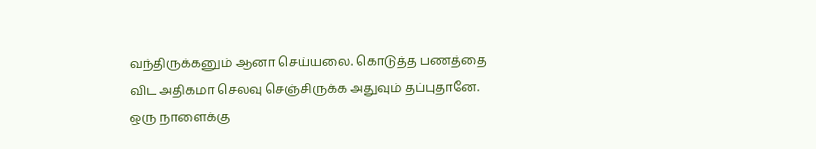வந்திருக்கனும் ஆனா செய்யலை. கொடுத்த பணத்தை விட அதிகமா செலவு செஞ்சிருக்க அதுவும் தப்புதானே. ஒரு நாளைக்கு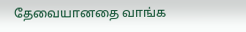தேவையானதை வாங்க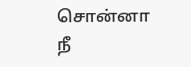சொன்னா நீ